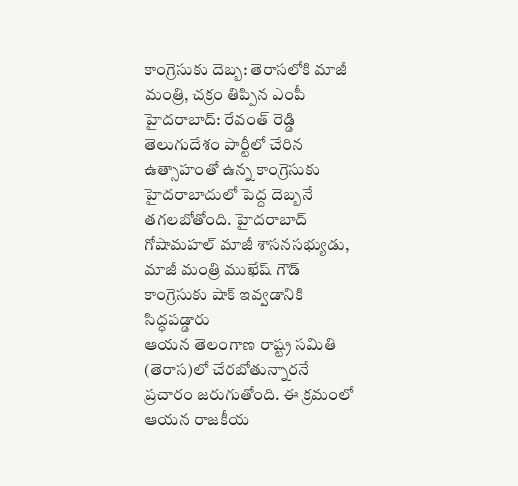కాంగ్రెసుకు దెబ్బ: తెరాసలోకి మాజీ మంత్రి, చక్రం తిప్పిన ఎంపీ
హైదరాబాద్: రేవంత్ రెడ్డి తెలుగుదేశం పార్టీలో చేరిన ఉత్సాహంతో ఉన్న కాంగ్రెసుకు హైదరాబాదులో పెద్ద దెబ్బనే తగలబోతోంది. హైదరాబాద్ గోషామహల్ మాజీ శాసనసభ్యుడు, మాజీ మంత్రి ముఖేష్ గౌడ్ కాంగ్రెసుకు షాక్ ఇవ్వడానికి సిద్ధపడ్డారు
ఆయన తెలంగాణ రాష్ట్ర సమితి (తెరాస)లో చేరబోతున్నారనే ప్రచారం జరుగుతోంది. ఈ క్రమంలో ఆయన రాజకీయ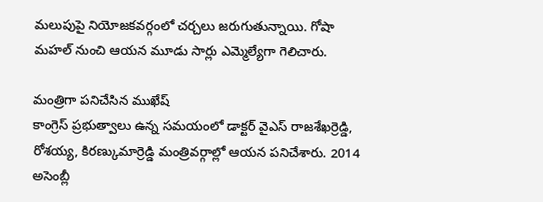మలుపుపై నియోజకవర్గంలో చర్చలు జరుగుతున్నాయి. గోషా మహల్ నుంచి ఆయన మూడు సార్లు ఎమ్మెల్యేగా గెలిచారు.

మంత్రిగా పనిచేసిన ముఖేష్
కాంగ్రెస్ ప్రభుత్వాలు ఉన్న సమయంలో డాక్టర్ వైఎస్ రాజశేఖర్రెడ్డి, రోశయ్య, కిరణ్కుమార్రెడ్డి మంత్రివర్గాల్లో ఆయన పనిచేశారు. 2014 అసెంబ్లీ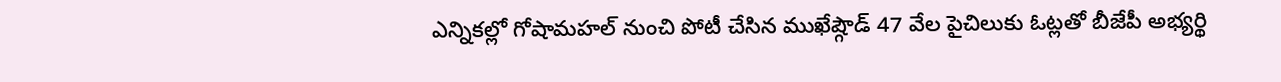ఎన్నికల్లో గోషామహల్ నుంచి పోటీ చేసిన ముఖేష్గౌడ్ 47 వేల పైచిలుకు ఓట్లతో బీజేపీ అభ్యర్థి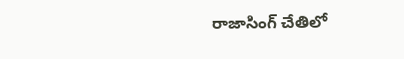రాజాసింగ్ చేతిలో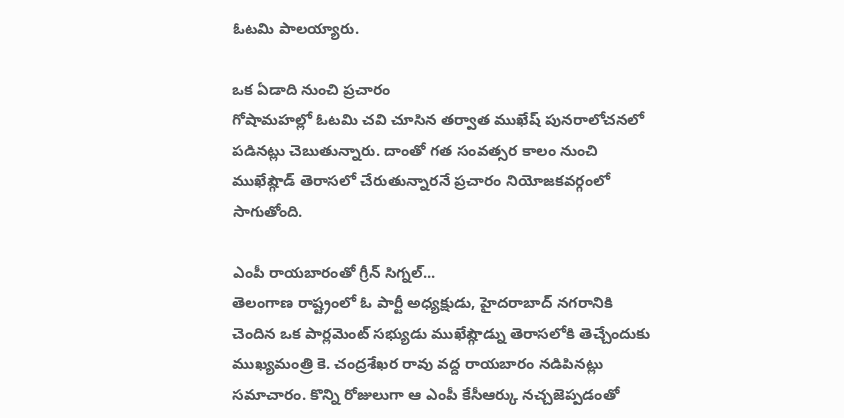ఓటమి పాలయ్యారు.

ఒక ఏడాది నుంచి ప్రచారం
గోషామహల్లో ఓటమి చవి చూసిన తర్వాత ముఖేష్ పునరాలోచనలో పడినట్లు చెబుతున్నారు. దాంతో గత సంవత్సర కాలం నుంచి ముఖేష్గౌడ్ తెరాసలో చేరుతున్నారనే ప్రచారం నియోజకవర్గంలో సాగుతోంది.

ఎంపీ రాయబారంతో గ్రీన్ సిగ్నల్...
తెలంగాణ రాష్ట్రంలో ఓ పార్టీ అధ్యక్షుడు, హైదరాబాద్ నగరానికి చెందిన ఒక పార్లమెంట్ సభ్యుడు ముఖేష్గౌడ్ను తెరాసలోకి తెచ్చేందుకు ముఖ్యమంత్రి కె. చంద్రశేఖర రావు వద్ద రాయబారం నడిపినట్లు సమాచారం. కొన్ని రోజులుగా ఆ ఎంపీ కేసీఆర్కు నచ్చజెప్పడంతో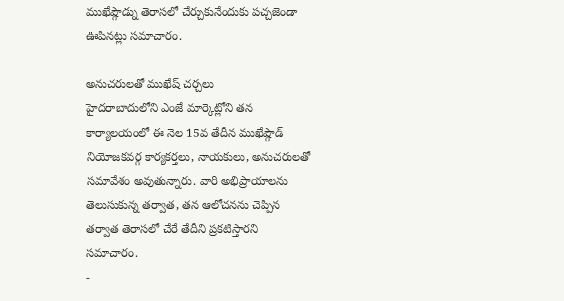ముఖేష్గౌడ్ను తెరాసలో చేర్చుకునేందుకు పచ్చజెండా ఊపినట్లు సమాచారం.

అనుచరులతో ముఖేష్ చర్చలు
హైదరాబాదులోని ఎంజే మార్కెట్లోని తన కార్యాలయంలో ఈ నెల 15వ తేదీన ముఖేష్గౌడ్ నియోజకవర్గ కార్యకర్తలు, నాయకులు, అనుచరులతో సమావేశం అవుతున్నారు. వారి అభిప్రాయాలను తెలుసుకున్న తర్వాత, తన ఆలోచనను చెప్పిన తర్వాత తెరాసలో చేరే తేదీని ప్రకటిస్తారని సమాచారం.
-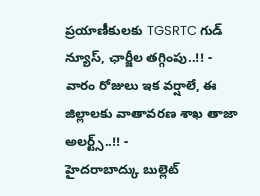ప్రయాణీకులకు TGSRTC గుడ్ న్యూస్, ఛార్జీల తగ్గింపు..!! -
వారం రోజులు ఇక వర్షాలే, ఈ జిల్లాలకు వాతావరణ శాఖ తాజా అలర్ట్స్..!! -
హైదరాబాద్కు బుల్లెట్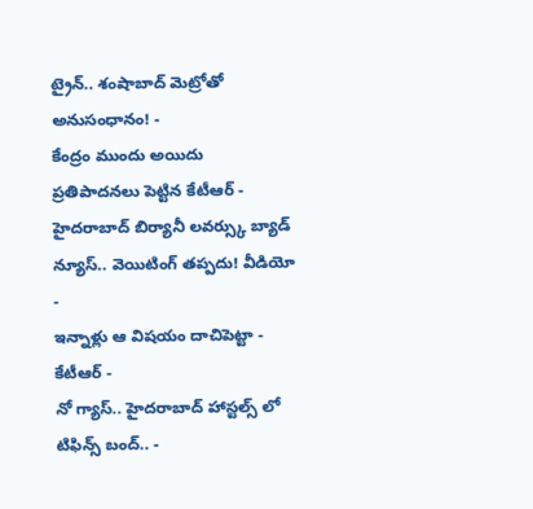ట్రైన్.. శంషాబాద్ మెట్రోతో అనుసంధానం! -
కేంద్రం ముందు అయిదు ప్రతిపాదనలు పెట్టిన కేటీఆర్ -
హైదరాబాద్ బిర్యానీ లవర్స్కు బ్యాడ్ న్యూస్.. వెయిటింగ్ తప్పదు! వీడియో -
ఇన్నాళ్లు ఆ విషయం దాచిపెట్టా - కేటీఆర్ -
నో గ్యాస్.. హైదరాబాద్ హాస్టల్స్ లో టిఫిన్స్ బంద్.. -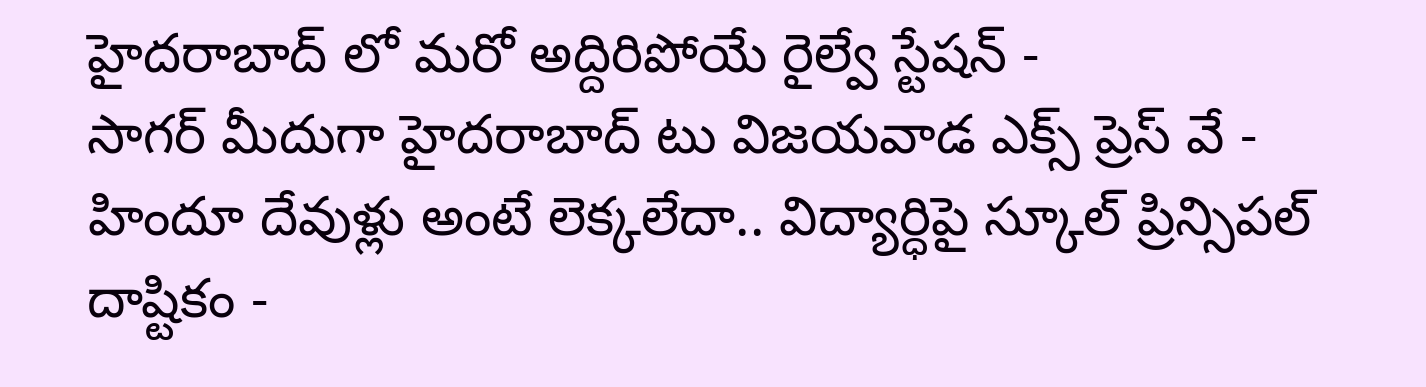హైదరాబాద్ లో మరో అద్దిరిపోయే రైల్వే స్టేషన్ -
సాగర్ మీదుగా హైదరాబాద్ టు విజయవాడ ఎక్స్ ప్రెస్ వే -
హిందూ దేవుళ్లు అంటే లెక్కలేదా.. విద్యార్ధిపై స్కూల్ ప్రిన్సిపల్ దాష్టికం -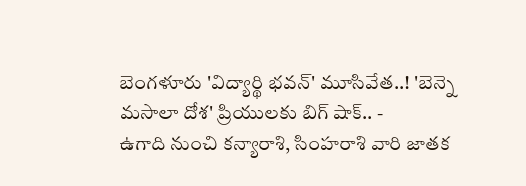బెంగళూరు 'విద్యార్థి భవన్' మూసివేత..! 'బెన్నె మసాలా దోశ' ప్రియులకు బిగ్ షాక్.. -
ఉగాది నుంచి కన్యారాశి, సింహరాశి వారి జాతక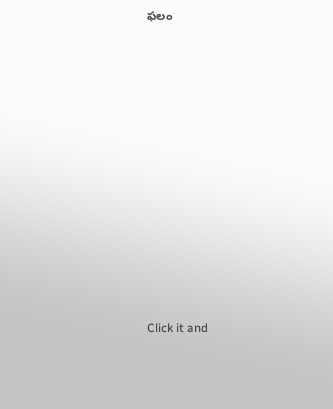ఫలం












Click it and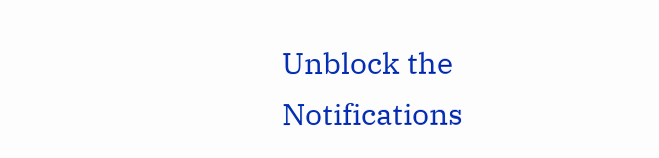Unblock the Notifications